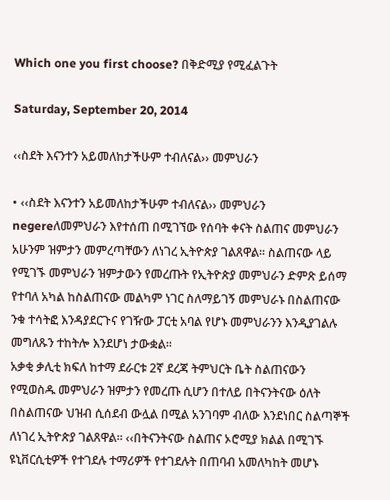Which one you first choose? በቅድሚያ የሚፈልጉት

Saturday, September 20, 2014

‹‹ስደት እናንተን አይመለከታችሁም ተብለናል›› መምህራን

• ‹‹ስደት እናንተን አይመለከታችሁም ተብለናል›› መምህራን
negereለመምህራን እየተሰጠ በሚገኘው የሰባት ቀናት ስልጠና መምህራን አሁንም ዝምታን መምረጣቸውን ለነገረ ኢትዮጵያ ገልጸዋል፡፡ ስልጠናው ላይ የሚገኙ መምህራን ዝምታውን የመረጡት የኢትዮጵያ መምህራን ድምጽ ይሰማ የተባለ አካል ከስልጠናው መልካም ነገር ስለማይገኝ መምህራኑ በስልጠናው ንቁ ተሳትፎ እንዳያደርጉና የገዥው ፓርቲ አባል የሆኑ መምህራንን እንዲያገልሉ መግለጹን ተከትሎ እንደሆነ ታውቋል፡፡
አቃቂ ቃሊቲ ክፍለ ከተማ ደራርቱ 2ኛ ደረጃ ትምህርት ቤት ስልጠናውን የሚወስዱ መምህራን ዝምታን የመረጡ ሲሆን በተለይ በትናንትናው ዕለት በስልጠናው ህዝብ ሲሰደብ ውሏል በሚል አንገባም ብለው እንደነበር ስልጣኞች ለነገረ ኢትዮጵያ ገልጸዋል፡፡ ‹‹በትናንትናው ስልጠና ኦሮሚያ ክልል በሚገኙ ዩኒቨርሲቲዎች የተገደሉ ተማሪዎች የተገደሉት በጠባብ አመለካከት መሆኑ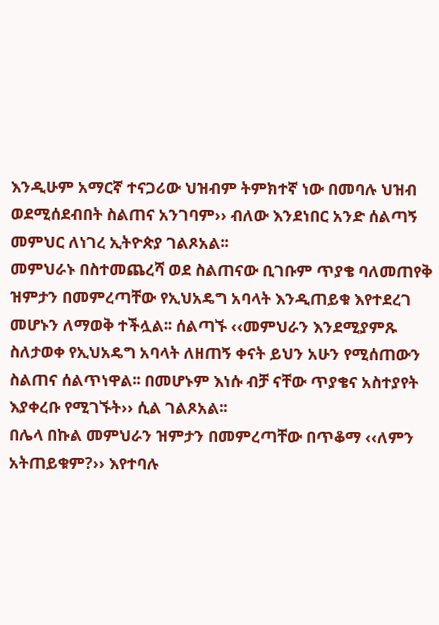እንዲሁም አማርኛ ተናጋሪው ህዝብም ትምክተኛ ነው በመባሉ ህዝብ ወደሚሰደብበት ስልጠና አንገባም›› ብለው እንደነበር አንድ ሰልጣኝ መምህር ለነገረ ኢትዮጵያ ገልጾአል፡፡
መምህራኑ በስተመጨረሻ ወደ ስልጠናው ቢገቡም ጥያቄ ባለመጠየቅ ዝምታን በመምረጣቸው የኢህአዴግ አባላት እንዲጠይቁ እየተደረገ መሆኑን ለማወቅ ተችሏል፡፡ ሰልጣኙ ‹‹መምህራን እንደሚያምጹ ስለታወቀ የኢህአዴግ አባላት ለዘጠኝ ቀናት ይህን አሁን የሚሰጠውን ስልጠና ሰልጥነዋል፡፡ በመሆኑም እነሱ ብቻ ናቸው ጥያቄና አስተያየት እያቀረቡ የሚገኙት›› ሲል ገልጾአል፡፡
በሌላ በኩል መምህራን ዝምታን በመምረጣቸው በጥቆማ ‹‹ለምን አትጠይቁም?›› እየተባሉ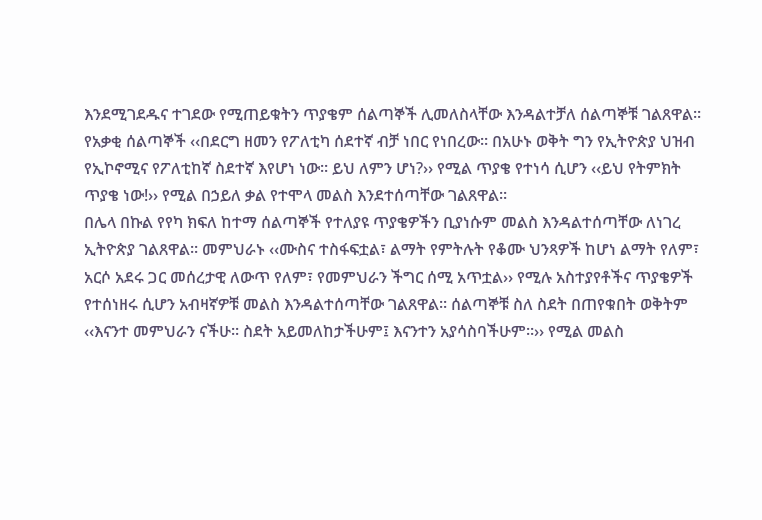እንደሚገደዱና ተገደው የሚጠይቁትን ጥያቄም ሰልጣኞች ሊመለስላቸው እንዳልተቻለ ሰልጣኞቹ ገልጸዋል፡፡ የአቃቂ ሰልጣኞች ‹‹በደርግ ዘመን የፖለቲካ ሰደተኛ ብቻ ነበር የነበረው፡፡ በአሁኑ ወቅት ግን የኢትዮጵያ ህዝብ የኢኮኖሚና የፖለቲከኛ ስደተኛ እየሆነ ነው፡፡ ይህ ለምን ሆነ?›› የሚል ጥያቄ የተነሳ ሲሆን ‹‹ይህ የትምክት ጥያቄ ነው!›› የሚል በኃይለ ቃል የተሞላ መልስ እንደተሰጣቸው ገልጸዋል፡፡
በሌላ በኩል የየካ ክፍለ ከተማ ሰልጣኞች የተለያዩ ጥያቄዎችን ቢያነሱም መልስ እንዳልተሰጣቸው ለነገረ ኢትዮጵያ ገልጸዋል፡፡ መምህራኑ ‹‹ሙስና ተስፋፍቷል፣ ልማት የምትሉት የቆሙ ህንጻዎች ከሆነ ልማት የለም፣ አርሶ አደሩ ጋር መሰረታዊ ለውጥ የለም፣ የመምህራን ችግር ሰሚ አጥቷል›› የሚሉ አስተያየቶችና ጥያቄዎች የተሰነዘሩ ሲሆን አብዛኛዎቹ መልስ እንዳልተሰጣቸው ገልጸዋል፡፡ ሰልጣኞቹ ስለ ስደት በጠየቁበት ወቅትም ‹‹እናንተ መምህራን ናችሁ፡፡ ስደት አይመለከታችሁም፤ እናንተን አያሳስባችሁም፡፡›› የሚል መልስ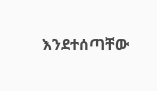እንደተሰጣቸው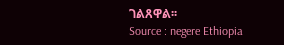ገልጸዋል፡፡
Source : negere Ethiopia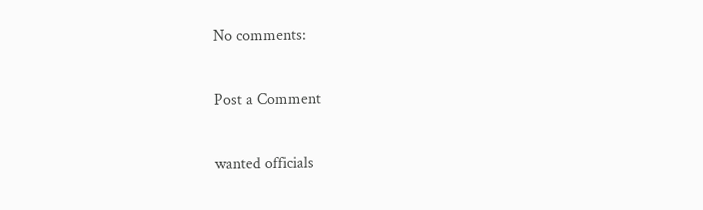No comments:

Post a Comment

wanted officials